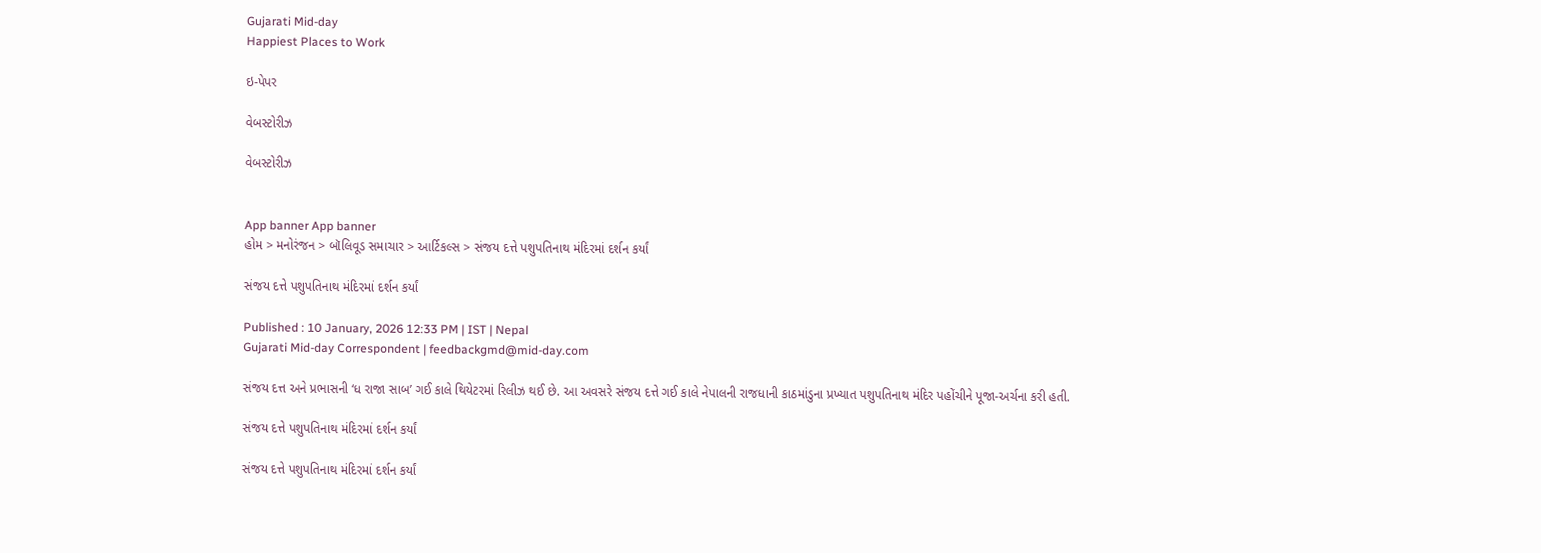Gujarati Mid-day
Happiest Places to Work

ઇ-પેપર

વેબસ્ટોરીઝ

વેબસ્ટોરીઝ


App banner App banner
હોમ > મનોરંજન > બૉલિવૂડ સમાચાર > આર્ટિકલ્સ > સંજય દત્તે પશુપતિનાથ મંદિરમાં દર્શન કર્યાં

સંજય દત્તે પશુપતિનાથ મંદિરમાં દર્શન કર્યાં

Published : 10 January, 2026 12:33 PM | IST | Nepal
Gujarati Mid-day Correspondent | feedbackgmd@mid-day.com

સંજય દત્ત અને પ્રભાસની ‘ધ રાજા સાબ’ ગઈ કાલે થિયેટરમાં રિલીઝ થઈ છે. આ અવસરે સંજય દત્તે ગઈ કાલે નેપાલની રાજધાની કાઠમાંડુના પ્રખ્યાત પશુપતિનાથ મંદિર પહોંચીને પૂજા-અર્ચના કરી હતી.

સંજય દત્તે પશુપતિનાથ મંદિરમાં દર્શન કર્યાં

સંજય દત્તે પશુપતિનાથ મંદિરમાં દર્શન કર્યાં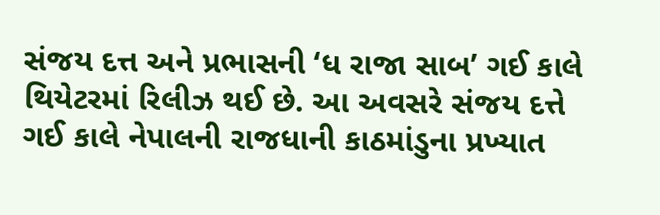સંજય દત્ત અને પ્રભાસની ‘ધ રાજા સાબ’ ગઈ કાલે થિયેટરમાં રિલીઝ થઈ છે. આ અવસરે સંજય દત્તે ગઈ કાલે નેપાલની રાજધાની કાઠમાંડુના પ્રખ્યાત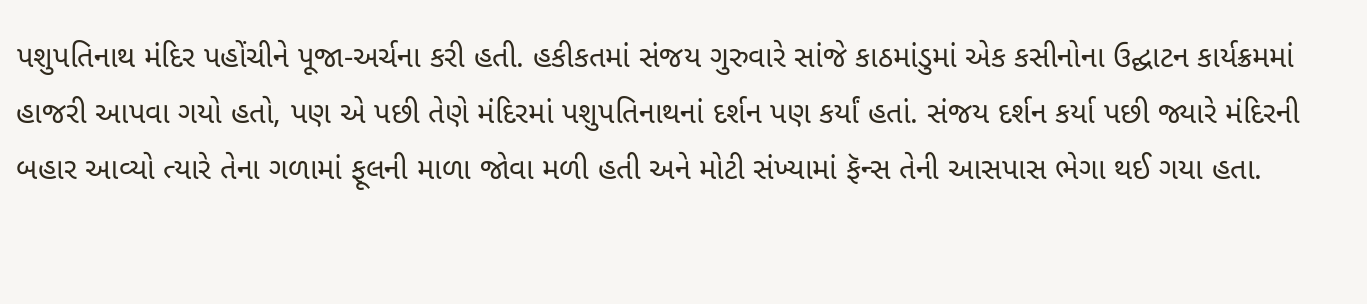પશુપતિનાથ મંદિર પહોંચીને પૂજા-અર્ચના કરી હતી. હકીકતમાં સંજય ગુરુવારે સાંજે કાઠમાંડુમાં એક કસીનોના ઉદ્ઘાટન કાર્યક્રમમાં હાજરી આપવા ગયો હતો, પણ એ પછી તેણે મંદિરમાં પશુપતિનાથનાં દર્શન પણ કર્યાં હતાં. સંજય દર્શન કર્યા પછી જ્યારે મંદિરની બહાર આવ્યો ત્યારે તેના ગળામાં ફૂલની માળા જોવા મળી હતી અને મોટી સંખ્યામાં ફૅન્સ તેની આસપાસ ભેગા થઈ ગયા હતા.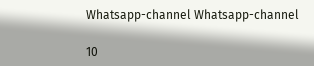Whatsapp-channel Whatsapp-channel

10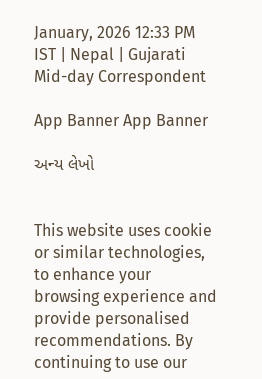January, 2026 12:33 PM IST | Nepal | Gujarati Mid-day Correspondent

App Banner App Banner

અન્ય લેખો


This website uses cookie or similar technologies, to enhance your browsing experience and provide personalised recommendations. By continuing to use our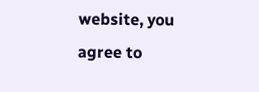website, you agree to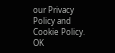our Privacy Policy and Cookie Policy. OK